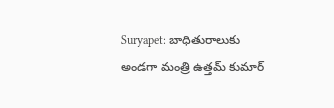Suryapet: బాధితురాలుకు అండగా మంత్రి ఉత్తమ్ కుమార్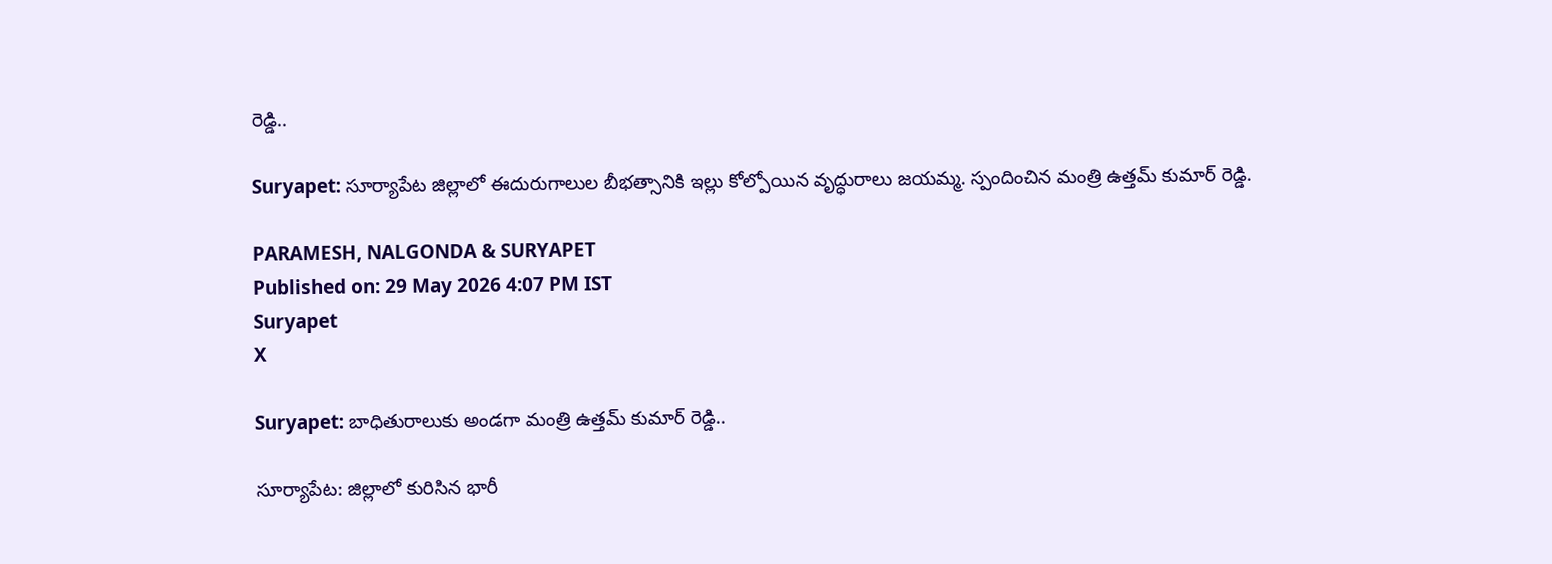రెడ్డి..

Suryapet: సూర్యాపేట జిల్లాలో ఈదురుగాలుల బీభత్సానికి ఇల్లు కోల్పోయిన వృద్ధురాలు జయమ్మ. స్పందించిన మంత్రి ఉత్తమ్ కుమార్ రెడ్డి.

PARAMESH, NALGONDA & SURYAPET
Published on: 29 May 2026 4:07 PM IST
Suryapet
X

Suryapet: బాధితురాలుకు అండగా మంత్రి ఉత్తమ్ కుమార్ రెడ్డి..

సూర్యాపేట: జిల్లాలో కురిసిన భారీ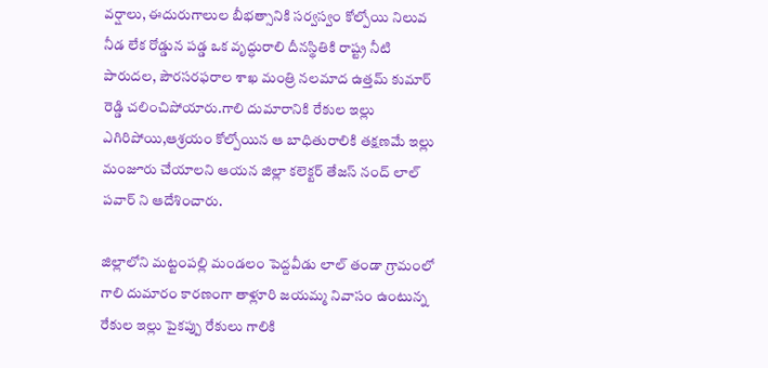వర్షాలు, ఈదురుగాలుల బీభత్సానికి సర్వస్వం కోల్పోయి నిలువ నీడ లేక రోడ్డున పడ్డ ఒక వృద్ధురాలి దీనస్థితికి రాష్ట్ర నీటి పారుదల, పౌరసరఫరాల శాఖ మంత్రి నలమాద ఉత్తమ్ కుమార్ రెడ్డి చలించిపోయారు.గాలి దుమారానికి రేకుల ఇల్లు ఎగిరిపోయి,ఆశ్రయం కోల్పోయిన ఆ బాధితురాలికి తక్షణమే ఇల్లు మంజూరు చేయాలని ఆయన జిల్లా కలెక్టర్‌ తేజస్ నంద్ లాల్ పవార్ ని ఆదేశించారు.

జిల్లాలోని మట్టంపల్లి మండలం పెద్దవీడు లాల్ తండా గ్రామంలో గాలి దుమారం కారణంగా తాళ్లూరి జయమ్మ నివాసం ఉంటున్న రేకుల ఇల్లు పైకప్పు రేకులు గాలికి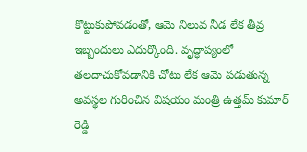కొట్టుకుపోవడంతో, ఆమె నిలువ నీడ లేక తీవ్ర ఇబ్బందులు ఎదుర్కొంది. వృద్ధాప్యంలో తలదాచుకోవడానికి చోటు లేక ఆమె పడుతున్న అవస్థల గురించిన విషయం మంత్రి ఉత్తమ్ కుమార్ రెడ్డి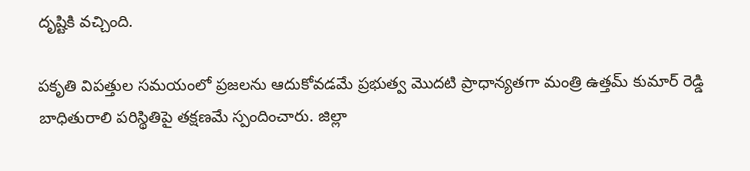దృష్టికి వచ్చింది.

పకృతి విపత్తుల సమయంలో ప్రజలను ఆదుకోవడమే ప్రభుత్వ మొదటి ప్రాధాన్యతగా మంత్రి ఉత్తమ్ కుమార్ రెడ్డి బాధితురాలి పరిస్థితిపై తక్షణమే స్పందించారు. జిల్లా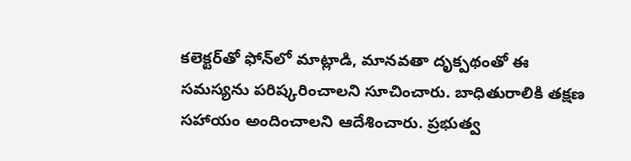కలెక్టర్‌తో ఫోన్‌లో మాట్లాడి, మానవతా దృక్పథంతో ఈ సమస్యను పరిష్కరించాలని సూచించారు. బాధితురాలికి తక్షణ సహాయం అందించాలని ఆదేశించారు. ప్రభుత్వ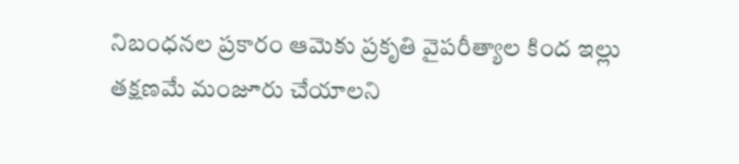నిబంధనల ప్రకారం ఆమెకు ప్రకృతి వైపరీత్యాల కింద ఇల్లు తక్షణమే మంజూరు చేయాలని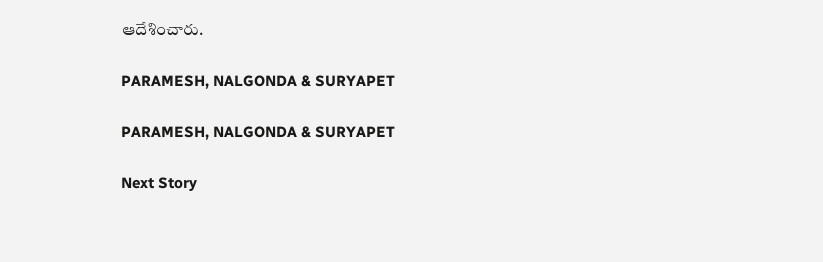ఆదేశించారు.

PARAMESH, NALGONDA & SURYAPET

PARAMESH, NALGONDA & SURYAPET

Next Story